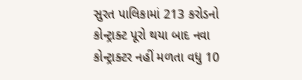સુરત પાલિકામાં 213 કરોડનો કોન્ટ્રાક્ટ પૂરો થયા બાદ નવા કોન્ટ્રાક્ટર નહીં મળતા વધુ 10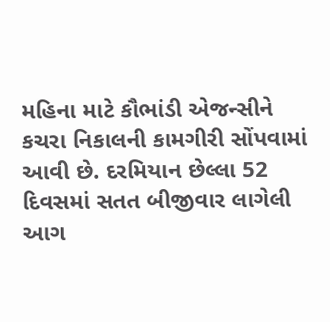મહિના માટે કૌભાંડી એજન્સીને કચરા નિકાલની કામગીરી સોંપવામાં આવી છે. દરમિયાન છેલ્લા 52 દિવસમાં સતત બીજીવાર લાગેલી આગ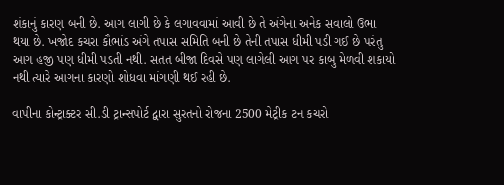શંકાનું કારણ બની છે. આગ લાગી છે કે લગાવવામાં આવી છે તે અંગેના અનેક સવાલો ઉભા થયા છે. ખજોદ કચરા કૌભાંડ અંગે તપાસ સમિતિ બની છે તેની તપાસ ધીમી પડી ગઈ છે પરંતુ આગ હજી પણ ધીમી પડતી નથી. સતત બીજા દિવસે પણ લાગેલી આગ પર કાબુ મેળવી શકાયો નથી ત્યારે આગના કારણો શોધવા માંગણી થઈ રહી છે.

વાપીના કોન્ટ્રાક્ટર સી.ડી ટ્રાન્સપોર્ટ દ્વારા સુરતનો રોજના 2500 મેટ્રીક ટન કચરો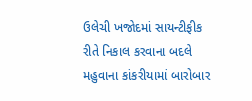ઉલેચી ખજોદમાં સાયન્ટીફીક રીતે નિકાલ કરવાના બદલે મહુવાના કાંકરીયામાં બારોબાર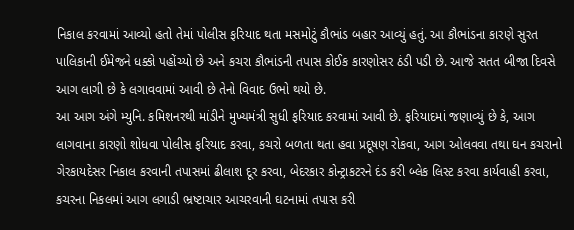નિકાલ કરવામાં આવ્યો હતો તેમાં પોલીસ ફરિયાદ થતા મસમોટું કૌભાંડ બહાર આવ્યું હતું. આ કૌભાંડના કારણે સુરત પાલિકાની ઈમેજને ધક્કો પહોંચ્યો છે અને કચરા કૌભાંડની તપાસ કોઈક કારણોસર ઠંડી પડી છે. આજે સતત બીજા દિવસે આગ લાગી છે કે લગાવવામાં આવી છે તેનો વિવાદ ઉભો થયો છે.
આ આગ અંગે મ્યુનિ. કમિશનરથી માંડીને મુખ્યમંત્રી સુધી ફરિયાદ કરવામાં આવી છે. ફરિયાદમાં જણાવ્યું છે કે, આગ લાગવાના કારણો શોધવા પોલીસ ફરિયાદ કરવા, કચરો બળતા થતા હવા પ્રદૂષણ રોકવા, આગ ઓલવવા તથા ઘન કચરાનો ગેરકાયદેસર નિકાલ કરવાની તપાસમાં ઢીલાશ દૂર કરવા, બેદરકાર કોન્ટ્રાકટરને દંડ કરી બ્લેક લિસ્ટ કરવા કાર્યવાહી કરવા, કચરના નિકલમાં આગ લગાડી ભ્રષ્ટાચાર આચરવાની ઘટનામાં તપાસ કરી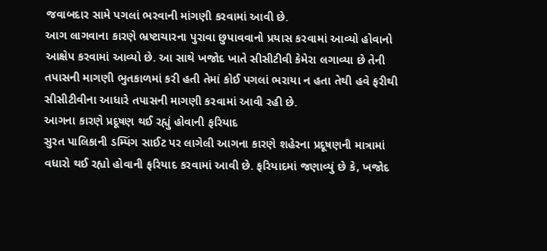જવાબદાર સામે પગલાં ભરવાની માંગણી કરવામાં આવી છે.
આગ લાગવાના કારણે ભ્રષ્ટાચારના પુરાવા છુપાવવાનો પ્રયાસ કરવામાં આવ્યો હોવાનો આક્ષેપ કરવામાં આવ્યો છે. આ સાથે ખજોદ ખાતે સીસીટીવી કેમેરા લગાવ્યા છે તેની તપાસની માગણી ભુતકાળમાં કરી હતી તેમાં કોઈ પગલાં ભરાયા ન હતા તેથી હવે ફરીથી સીસીટીવીના આધારે તપાસની માગણી કરવામાં આવી રહી છે.
આગના કારણે પ્રદૂષણ થઈ રહ્યું હોવાની ફરિયાદ
સુરત પાલિકાની ડમ્પિંગ સાઈટ પર લાગેલી આગના કારણે શહેરના પ્રદૂષણની માત્રામાં વધારો થઈ રહ્યો હોવાની ફરિયાદ કરવામાં આવી છે. ફરિયાદમાં જણાવ્યું છે કે, ખજોદ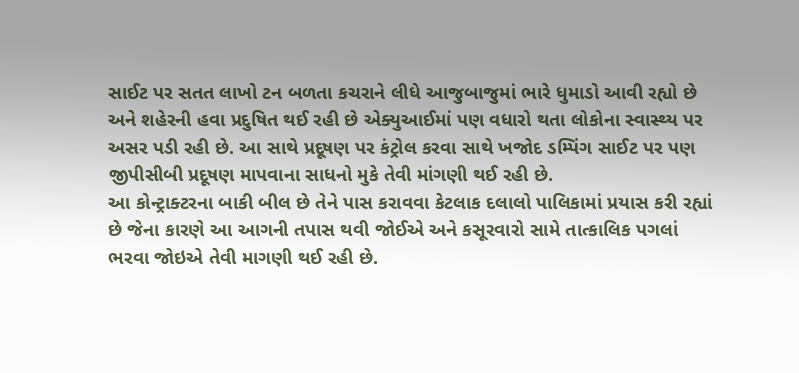સાઈટ પર સતત લાખો ટન બળતા કચરાને લીધે આજુબાજુમાં ભારે ધુમાડો આવી રહ્યો છે અને શહેરની હવા પ્રદુષિત થઈ રહી છે એક્યુઆઈમાં પણ વધારો થતા લોકોના સ્વાસ્થ્ય પર અસર પડી રહી છે. આ સાથે પ્રદૂષણ પર કંટ્રોલ કરવા સાથે ખજોદ ડમ્પિંગ સાઈટ પર પણ જીપીસીબી પ્રદૂષણ માપવાના સાધનો મુકે તેવી માંગણી થઈ રહી છે.
આ કોન્ટ્રાક્ટરના બાકી બીલ છે તેને પાસ કરાવવા કેટલાક દલાલો પાલિકામાં પ્રયાસ કરી રહ્યાં છે જેના કારણે આ આગની તપાસ થવી જોઈએ અને કસૂરવારો સામે તાત્કાલિક પગલાં ભરવા જોઇએ તેવી માગણી થઈ રહી છે.